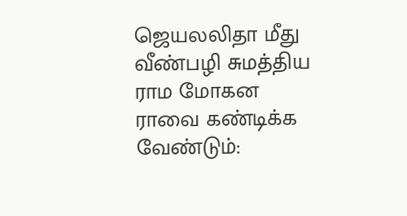ஜெயலலிதா மீது வீண்பழி சுமத்திய ராம மோகன ராவை கண்டிக்க வேண்டும்: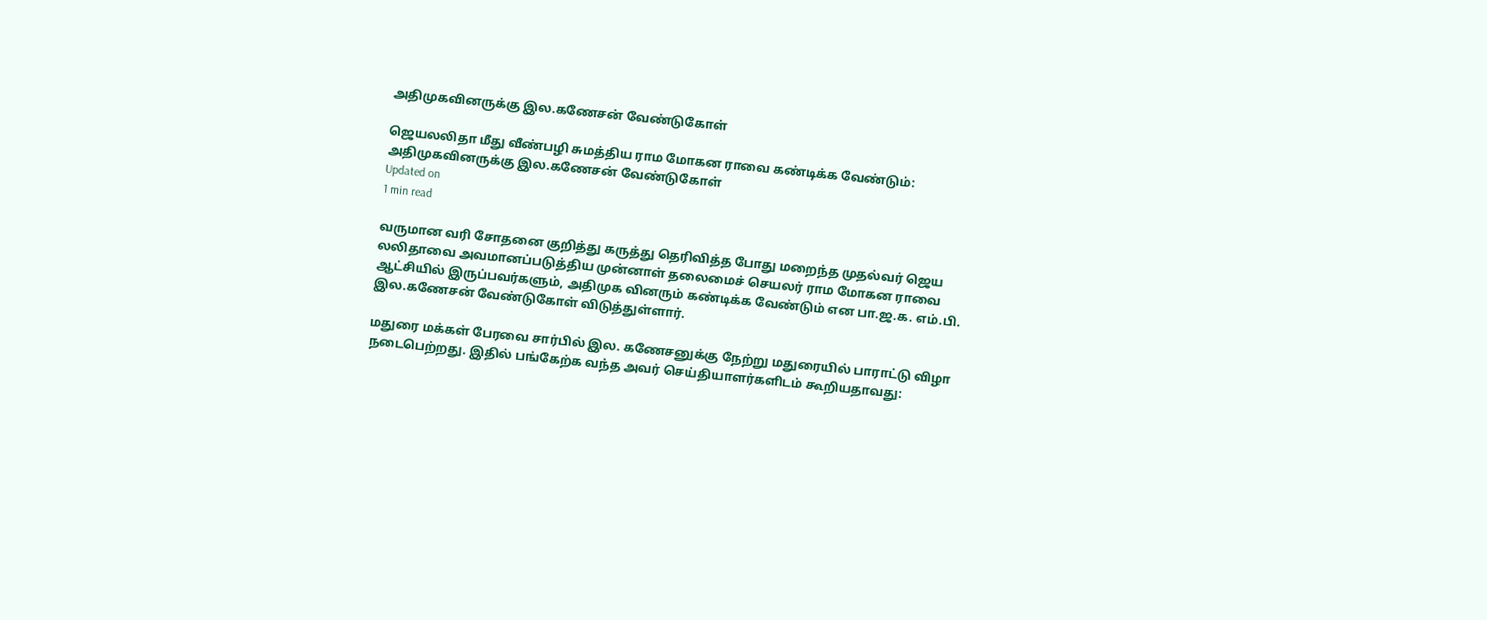அதிமுகவினருக்கு இல.கணேசன் வேண்டுகோள்

ஜெயலலிதா மீது வீண்பழி சுமத்திய ராம மோகன ராவை கண்டிக்க வேண்டும்: அதிமுகவினருக்கு இல.கணேசன் வேண்டுகோள்
Updated on
1 min read

வருமான வரி சோதனை குறித்து கருத்து தெரிவித்த போது மறைந்த முதல்வர் ஜெய லலிதாவை அவமானப்படுத்திய முன்னாள் தலைமைச் செயலர் ராம மோகன ராவை ஆட்சியில் இருப்பவர்களும், அதிமுக வினரும் கண்டிக்க வேண்டும் என பா.ஜ.க. எம்.பி. இல.கணேசன் வேண்டுகோள் விடுத்துள்ளார்.

மதுரை மக்கள் பேரவை சார்பில் இல. கணேசனுக்கு நேற்று மதுரையில் பாராட்டு விழா நடைபெற்றது. இதில் பங்கேற்க வந்த அவர் செய்தியாளர்களிடம் கூறியதாவது: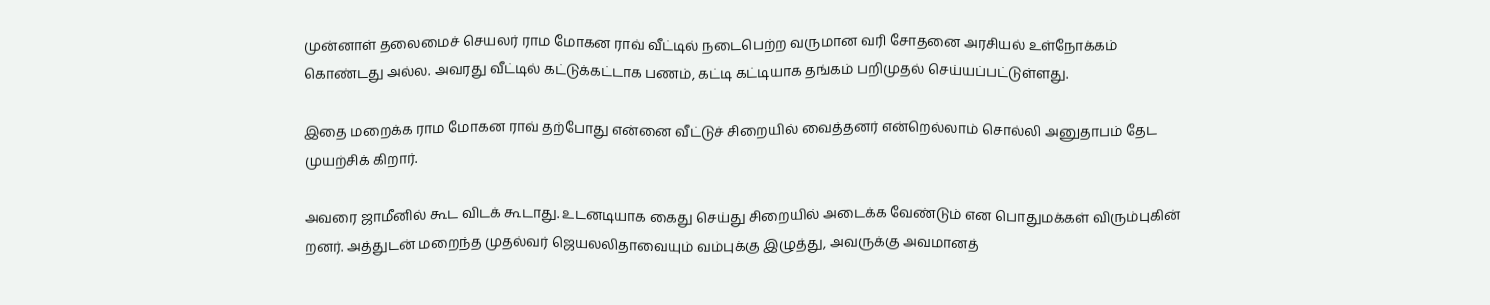முன்னாள் தலைமைச் செயலர் ராம மோகன ராவ் வீட்டில் நடைபெற்ற வருமான வரி சோதனை அரசியல் உள்நோக்கம் கொண்டது அல்ல. அவரது வீட்டில் கட்டுக்கட்டாக பணம், கட்டி கட்டியாக தங்கம் பறிமுதல் செய்யப்பட்டுள்ளது.

இதை மறைக்க ராம மோகன ராவ் தற்போது என்னை வீட்டுச் சிறையில் வைத்தனர் என்றெல்லாம் சொல்லி அனுதாபம் தேட முயற்சிக் கிறார்.

அவரை ஜாமீனில் கூட விடக் கூடாது. உடனடியாக கைது செய்து சிறையில் அடைக்க வேண்டும் என பொதுமக்கள் விரும்புகின் றனர். அத்துடன் மறைந்த முதல்வர் ஜெயலலிதாவையும் வம்புக்கு இழுத்து, அவருக்கு அவமானத்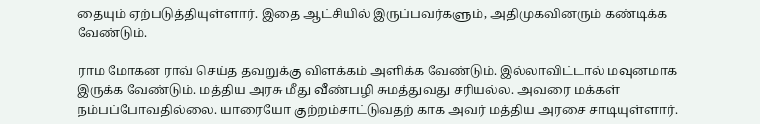தையும் ஏற்படுத்தியுள்ளார். இதை ஆட்சியில் இருப்பவர்களும், அதிமுகவினரும் கண்டிக்க வேண்டும்.

ராம மோகன ராவ் செய்த தவறுக்கு விளக்கம் அளிக்க வேண்டும். இல்லாவிட்டால் மவுனமாக இருக்க வேண்டும். மத்திய அரசு மீது வீண்பழி சுமத்துவது சரியல்ல. அவரை மக்கள் நம்பப்போவதில்லை. யாரையோ குற்றம்சாட்டுவதற் காக அவர் மத்திய அரசை சாடியுள்ளார்.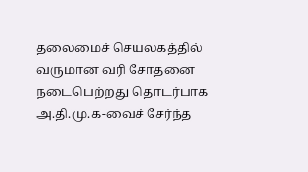தலைமைச் செயலகத்தில் வருமான வரி சோதனை நடைபெற்றது தொடர்பாக அ.தி.மு.க-வைச் சேர்ந்த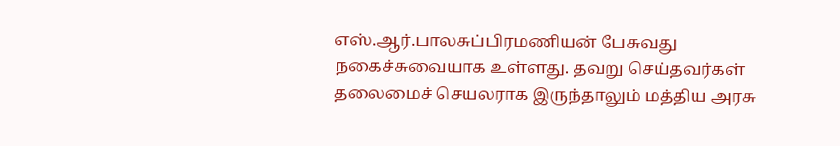எஸ்.ஆர்.பாலசுப்பிரமணியன் பேசுவது நகைச்சுவையாக உள்ளது. தவறு செய்தவர்கள் தலைமைச் செயலராக இருந்தாலும் மத்திய அரசு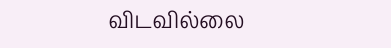விடவில்லை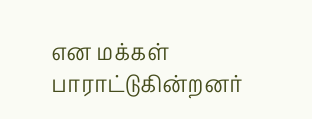என மக்கள் பாராட்டுகின்றனர்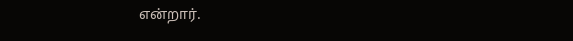என்றார்.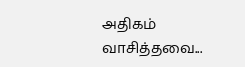அதிகம் வாசித்தவை...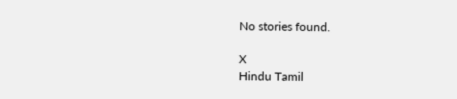No stories found.

X
Hindu Tamil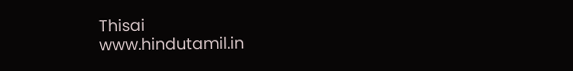Thisai
www.hindutamil.in